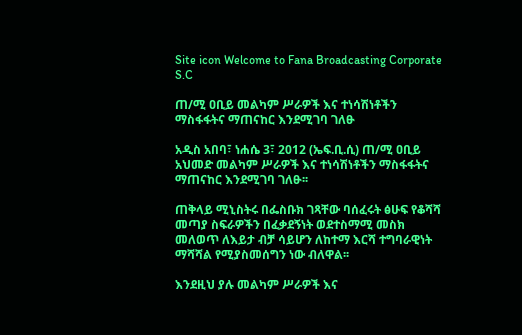Site icon Welcome to Fana Broadcasting Corporate S.C

ጠ/ሚ ዐቢይ መልካም ሥራዎች እና ተነሳሽነቶችን ማስፋፋትና ማጠናከር እንደሚገባ ገለፁ

አዲስ አበባ፣ ነሐሴ 3፣ 2012 (ኤፍ.ቢ.ሲ) ጠ/ሚ ዐቢይ አህመድ መልካም ሥራዎች እና ተነሳሽነቶችን ማስፋፋትና ማጠናከር እንደሚገባ ገለፁ፡፡

ጠቅላይ ሚኒስትሩ በፌስቡክ ገጻቸው ባሰፈሩት ፅሁፍ የቆሻሻ መጣያ ስፍራዎችን በፈቃደኝነት ወደተስማሚ መስክ መለወጥ ለእይታ ብቻ ሳይሆን ለከተማ እርሻ ተግባራዊነት ማሻሻል የሚያስመሰግን ነው ብለዋል፡፡

እንደዚህ ያሉ መልካም ሥራዎች እና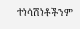ተነሳሽነቶችንም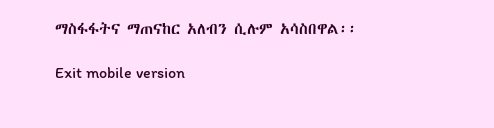ማስፋፋትና ማጠናከር አለብን ሲሉም አሳስበዋል፡፡

Exit mobile version